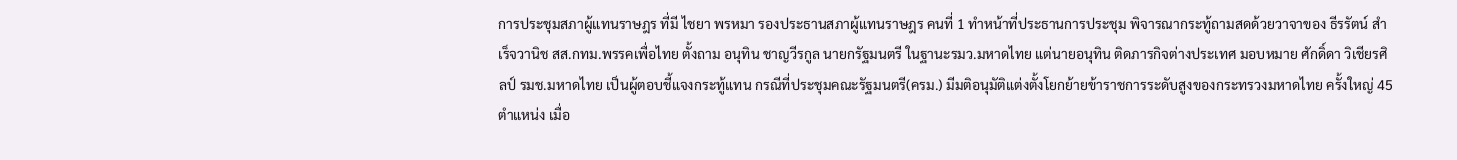การประชุมสภาผู้แทนราษฎร ที่มี ไชยา พรหมา รองประธานสภาผู้แทนราษฎร คนที่ 1 ทำหน้าที่ประธานการประชุม พิจารณากระทู้ถามสดด้วยวาจาของ ธีรรัตน์ สำเร็จวานิช สส.กทม.พรรคเพื่อไทย ตั้งถาม อนุทิน ชาญวีรกูล นายกรัฐมนตรี ในฐานะรมว.มหาดไทย แต่นายอนุทิน ติดภารกิจต่างประเทศ มอบหมาย ศักดิ์ดา วิเชียรศิลป์ รมช.มหาดไทย เป็นผู้ตอบชี้แจงกระทู้แทน กรณีที่ประชุมคณะรัฐมนตรี(ครม.) มีมติอนุมัติแต่งตั้งโยกย้ายข้าราชการระดับสูงของกระทรวงมหาดไทย ครั้งใหญ่ 45 ตำแหน่ง เมื่อ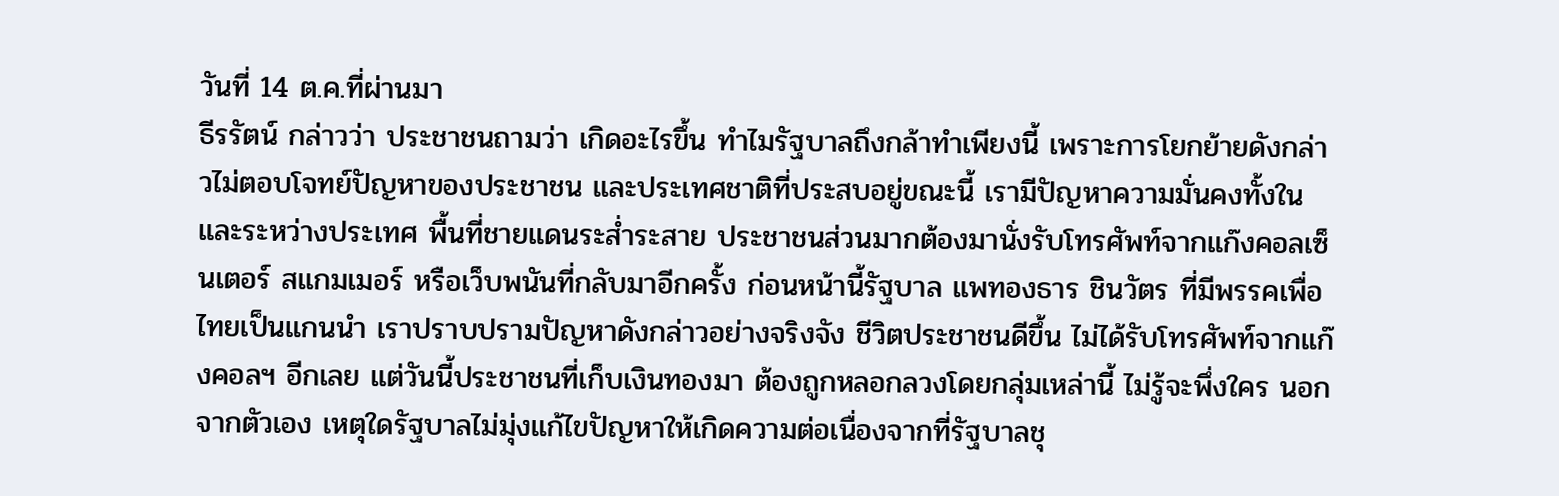วันที่ 14 ต.ค.ที่ผ่านมา
ธีรรัตน์ กล่าวว่า ประชาชนถามว่า เกิดอะไรขึ้น ทำไมรัฐบาลถึงกล้าทำเพียงนี้ เพราะการโยกย้ายดังกล่าวไม่ตอบโจทย์ปัญหาของประชาชน และประเทศชาติที่ประสบอยู่ขณะนี้ เรามีปัญหาความมั่นคงทั้งในและระหว่างประเทศ พื้นที่ชายแดนระส่ำระสาย ประชาชนส่วนมากต้องมานั่งรับโทรศัพท์จากแก๊งคอลเซ็นเตอร์ สแกมเมอร์ หรือเว็บพนันที่กลับมาอีกครั้ง ก่อนหน้านี้รัฐบาล แพทองธาร ชินวัตร ที่มีพรรคเพื่อไทยเป็นแกนนำ เราปราบปรามปัญหาดังกล่าวอย่างจริงจัง ชีวิตประชาชนดีขึ้น ไม่ได้รับโทรศัพท์จากแก๊งคอลฯ อีกเลย แต่วันนี้ประชาชนที่เก็บเงินทองมา ต้องถูกหลอกลวงโดยกลุ่มเหล่านี้ ไม่รู้จะพึ่งใคร นอกจากตัวเอง เหตุใดรัฐบาลไม่มุ่งแก้ไขปัญหาให้เกิดความต่อเนื่องจากที่รัฐบาลชุ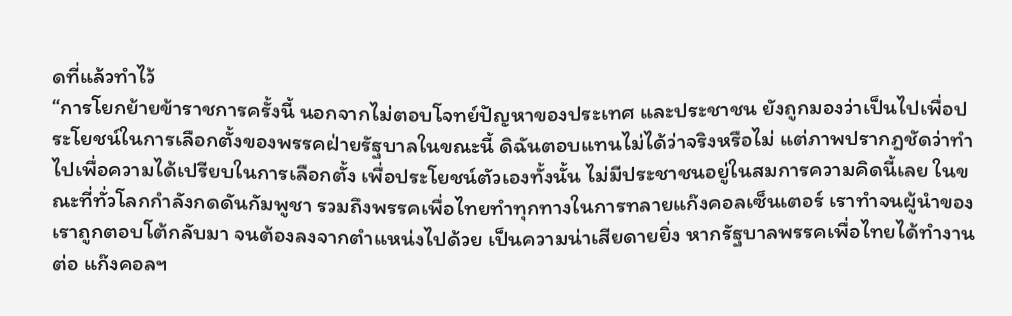ดที่แล้วทำไว้
“การโยกย้ายข้าราชการครั้งนี้ นอกจากไม่ตอบโจทย์ปัญหาของประเทศ และประชาชน ยังถูกมองว่าเป็นไปเพื่อประโยชน์ในการเลือกตั้งของพรรคฝ่ายรัฐบาลในขณะนี้ ดิฉันตอบแทนไม่ได้ว่าจริงหรือไม่ แต่ภาพปรากฎชัดว่าทำไปเพื่อความได้เปรียบในการเลือกตั้ง เพื่อประโยชน์ตัวเองทั้งนั้น ไม่มีประชาชนอยู่ในสมการความคิดนี้เลย ในขณะที่ทั่วโลกกำลังกดดันกัมพูชา รวมถึงพรรคเพื่อไทยทำทุกทางในการทลายแก๊งคอลเซ็นเตอร์ เราทำจนผู้นำของเราถูกตอบโต้กลับมา จนต้องลงจากตำแหน่งไปด้วย เป็นความน่าเสียดายยิ่ง หากรัฐบาลพรรคเพื่อไทยได้ทำงานต่อ แก๊งคอลฯ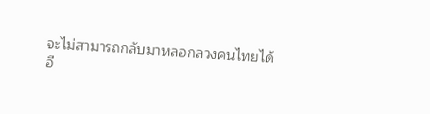จะไม่สามารถกลับมาหลอกลวงคนไทยได้อี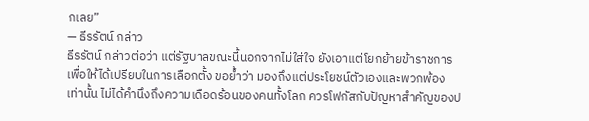กเลย”
— ธีรรัตน์ กล่าว
ธีรรัตน์ กล่าวต่อว่า แต่รัฐบาลขณะนี้นอกจากไม่ใส่ใจ ยังเอาแต่โยกย้ายข้าราชการเพื่อให้ได้เปรียบในการเลือกตั้ง ขอย้ำว่า มองถึงแต่ประโยชน์ตัวเองและพวกพ้องเท่านั้น ไม่ได้คำนึงถึงความเดือดร้อนของคนทั้งโลก ควรโฟกัสกับปัญหาสำคัญของป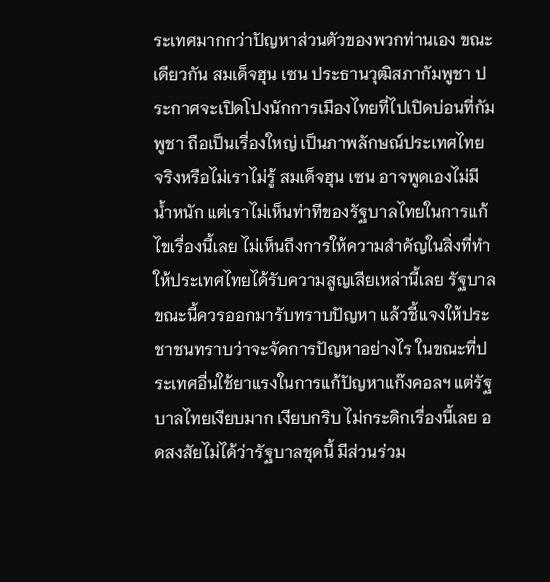ระเทศมากกว่าปัญหาส่วนตัวของพวกท่านเอง ขณะเดียวกัน สมเด็จฮุน เซน ประธานวุฒิสภากัมพูชา ประกาศจะเปิดโปงนักการเมืองไทยที่ไปเปิดบ่อนที่กัมพูชา ถือเป็นเรื่องใหญ่ เป็นภาพลักษณ์ประเทศไทย จริงหรือไม่เราไม่รู้ สมเด็จฮุน เซน อาจพูดเองไม่มีน้ำหนัก แต่เราไม่เห็นท่าทีของรัฐบาลไทยในการแก้ไขเรื่องนี้เลย ไม่เห็นถึงการให้ความสำคัญในสิ่งที่ทำให้ประเทศไทยได้รับความสูญเสียเหล่านี้เลย รัฐบาลขณะนี้ควรออกมารับทราบปัญหา แล้วชี้แจงให้ประชาชนทราบว่าจะจัดการปัญหาอย่างไร ในขณะที่ประเทศอื่นใช้ยาแรงในการแก้ปัญหาแก๊งคอลฯ แต่รัฐบาลไทยเงียบมาก เงียบกริบ ไม่กระดิกเรื่องนี้เลย อดสงสัยไม่ได้ว่ารัฐบาลชุดนี้ มีส่วนร่วม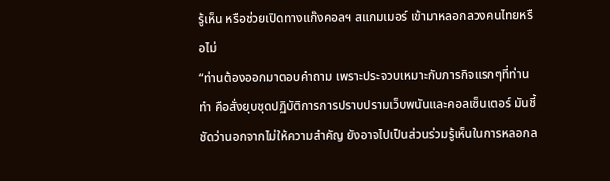รู้เห็น หรือช่วยเปิดทางแก๊งคอลฯ สแกมเมอร์ เข้ามาหลอกลวงคนไทยหรือไม่
“ท่านต้องออกมาตอบคำถาม เพราะประจวบเหมาะกับภารกิจแรกๆที่ท่านทำ คือสั่งยุบชุดปฏิบัติการการปราบปรามเว็บพนันและคอลเซ็นเตอร์ มันชี้ชัดว่านอกจากไม่ให้ความสำคัญ ยังอาจไปเป็นส่วนร่วมรู้เห็นในการหลอกล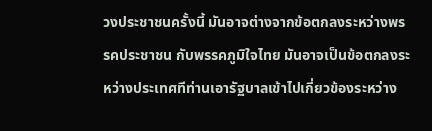วงประชาชนครั้งนี้ มันอาจต่างจากข้อตกลงระหว่างพรรคประชาชน กับพรรคภูมิใจไทย มันอาจเป็นข้อตกลงระหว่างประเทศทีท่านเอารัฐบาลเข้าไปเกี่ยวข้องระหว่าง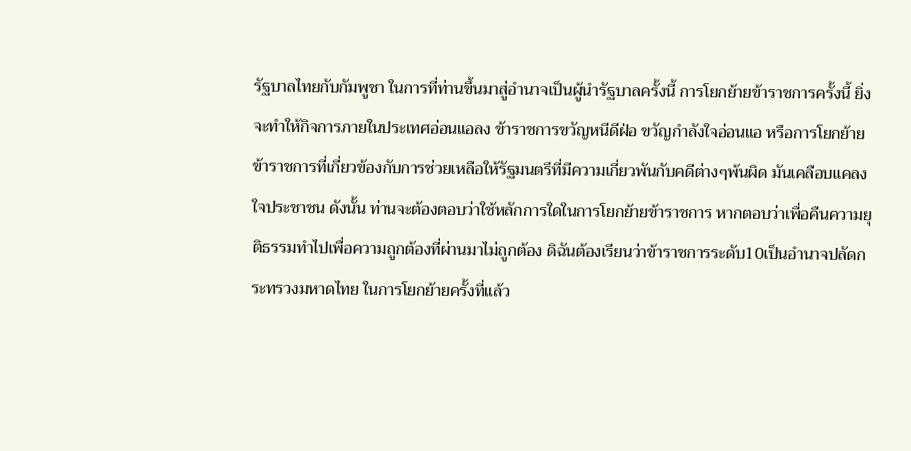รัฐบาลไทยกับกัมพูชา ในการที่ท่านขึ้นมาสู่อำนาจเป็นผู้นำรัฐบาลครั้งนี้ การโยกย้ายข้าราชการครั้งนี้ ยิ่งจะทำให้กิจการภายในประเทศอ่อนแอลง ข้าราชการขวัญหนีดีฝ่อ ขวัญกำลังใจอ่อนแอ หรือการโยกย้ายข้าราชการที่เกี่ยวข้องกับการช่วยเหลือให้รัฐมนตรีที่มีความเกี่ยวพันกับคดีต่างๆพ้นผิด มันเคลือบแคลงใจประชาชน ดังนั้น ท่านจะต้องตอบว่าใช้หลักการใดในการโยกย้ายข้าราชการ หากตอบว่าเพื่อคืนความยุติธรรมทำไปเพื่อความถูกต้องที่ผ่านมาไม่ถูกต้อง ดิฉันต้องเรียนว่าข้าราชการระดับ10เป็นอำนาจปลัดกระทรวงมหาดไทย ในการโยกย้ายครั้งที่แล้ว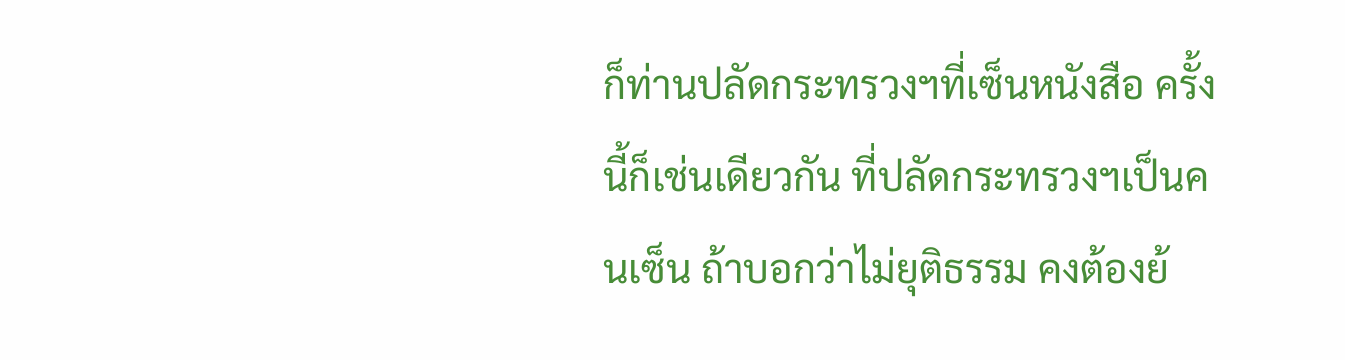ก็ท่านปลัดกระทรวงฯที่เซ็นหนังสือ ครั้งนี้ก็เช่นเดียวกัน ที่ปลัดกระทรวงฯเป็นคนเซ็น ถ้าบอกว่าไม่ยุติธรรม คงต้องย้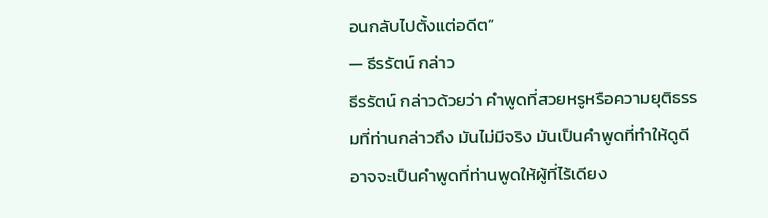อนกลับไปตั้งแต่อดีต”
— ธีรรัตน์ กล่าว
ธีรรัตน์ กล่าวด้วยว่า คำพูดที่สวยหรูหรือความยุติธรรมที่ท่านกล่าวถึง มันไม่มีจริง มันเป็นคำพูดที่ทำให้ดูดี อาจจะเป็นคำพูดที่ท่านพูดให้ผู้ที่ไร้เดียง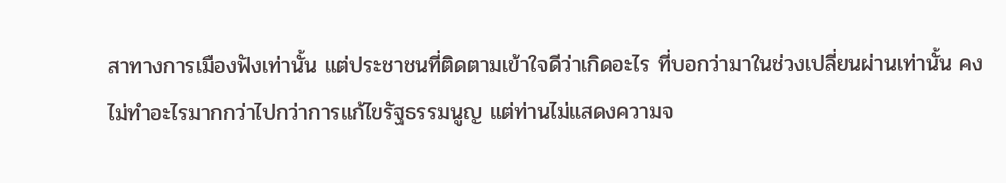สาทางการเมืองฟังเท่านั้น แต่ประชาชนที่ติดตามเข้าใจดีว่าเกิดอะไร ที่บอกว่ามาในช่วงเปลี่ยนผ่านเท่านั้น คงไม่ทำอะไรมากกว่าไปกว่าการแก้ไขรัฐธรรมนูญ แต่ท่านไม่แสดงความจ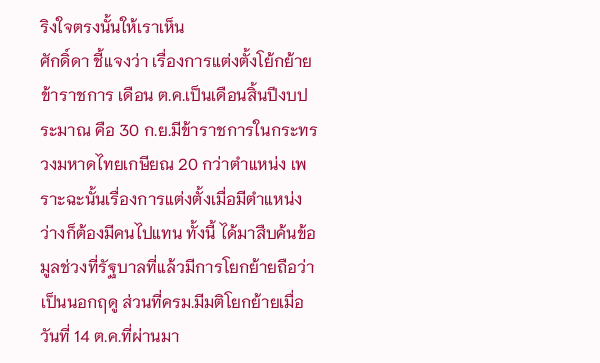ริงใจตรงนั้นให้เราเห็น
ศักดิ์ดา ชี้แจงว่า เรื่องการแต่งตั้งโย้กย้ายข้าราชการ เดือน ต.ค.เป็นเดือนสิ้นปีงบประมาณ คือ 30 ก.ย.มีข้าราชการในกระทรวงมหาดไทยเกษียณ 20 กว่าตำแหน่ง เพราะฉะนั้นเรื่องการแต่งตั้งเมื่อมีตำแหน่งว่างก็ต้องมีคนไปแทน ทั้งนี้ ได้มาสืบค้นข้อมูลช่วงที่รัฐบาลที่แล้วมีการโยกย้ายถือว่า เป็นนอกฤดู ส่วนที่ครม.มีมติโยกย้ายเมื่อวันที่ 14 ต.ค.ที่ผ่านมา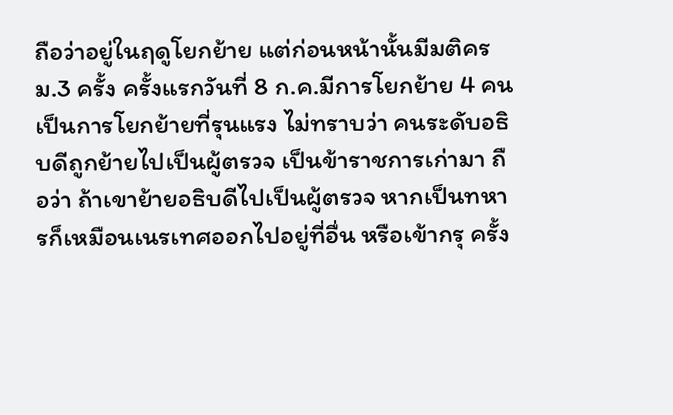ถือว่าอยู่ในฤดูโยกย้าย แต่ก่อนหน้านั้นมีมติครม.3 ครั้ง ครั้งแรกวันที่ 8 ก.ค.มีการโยกย้าย 4 คน เป็นการโยกย้ายที่รุนแรง ไม่ทราบว่า คนระดับอธิบดีถูกย้ายไปเป็นผู้ตรวจ เป็นข้าราชการเก่ามา ถือว่า ถ้าเขาย้ายอธิบดีไปเป็นผู้ตรวจ หากเป็นทหารก็เหมือนเนรเทศออกไปอยู่ที่อื่น หรือเข้ากรุ ครั้ง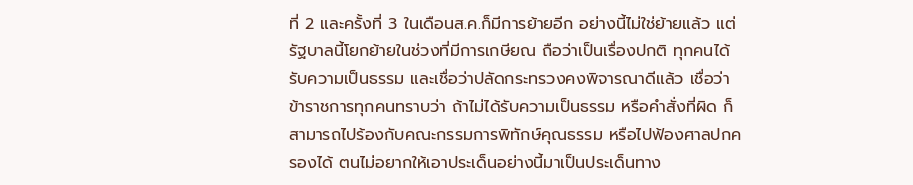ที่ 2 และครั้งที่ 3 ในเดือนส.ค.ก็มีการย้ายอีก อย่างนี้ไม่ใช่ย้ายแล้ว แต่รัฐบาลนี้โยกย้ายในช่วงที่มีการเกษียณ ถือว่าเป็นเรื่องปกติ ทุกคนได้รับความเป็นธรรม และเชื่อว่าปลัดกระทรวงคงพิจารณาดีแล้ว เชื่อว่าข้าราชการทุกคนทราบว่า ถ้าไม่ได้รับความเป็นธรรม หรือคำสั่งที่ผิด ก็สามารถไปร้องกับคณะกรรมการพิทักษ์คุณธรรม หรือไปฟ้องศาลปกครองได้ ตนไม่อยากให้เอาประเด็นอย่างนี้มาเป็นประเด็นทาง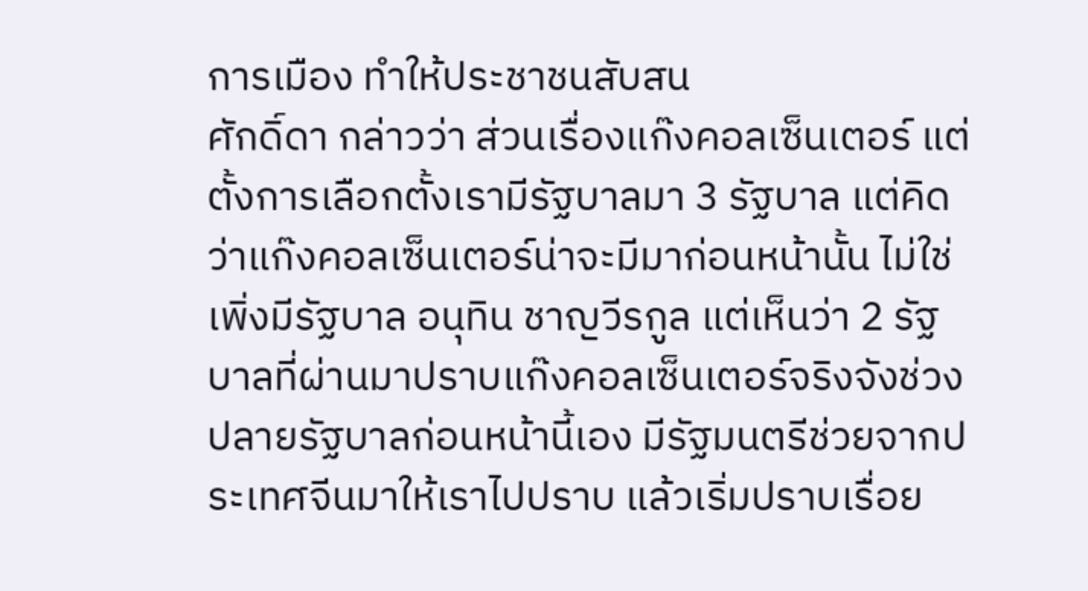การเมือง ทำให้ประชาชนสับสน
ศักดิ์ดา กล่าวว่า ส่วนเรื่องแก๊งคอลเซ็นเตอร์ แต่ตั้งการเลือกตั้งเรามีรัฐบาลมา 3 รัฐบาล แต่คิดว่าแก๊งคอลเซ็นเตอร์น่าจะมีมาก่อนหน้านั้น ไม่ใช่เพิ่งมีรัฐบาล อนุทิน ชาญวีรกูล แต่เห็นว่า 2 รัฐบาลที่ผ่านมาปราบแก๊งคอลเซ็นเตอร์จริงจังช่วงปลายรัฐบาลก่อนหน้านี้เอง มีรัฐมนตรีช่วยจากประเทศจีนมาให้เราไปปราบ แล้วเริ่มปราบเรื่อย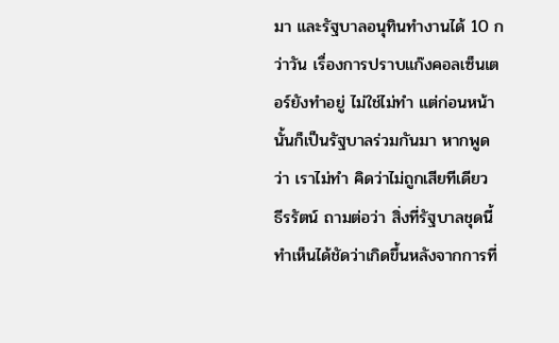มา และรัฐบาลอนุทินทำงานได้ 10 กว่าวัน เรื่องการปราบแก๊งคอลเซ็นเตอร์ยังทำอยู่ ไม่ใช่ไม่ทำ แต่ก่อนหน้านั้นก็เป็นรัฐบาลร่วมกันมา หากพูดว่า เราไม่ทำ คิดว่าไม่ถูกเสียทีเดียว
ธีรรัตน์ ถามต่อว่า สิ่งที่รัฐบาลชุดนี้ทำเห็นได้ชัดว่าเกิดขึ้นหลังจากการที่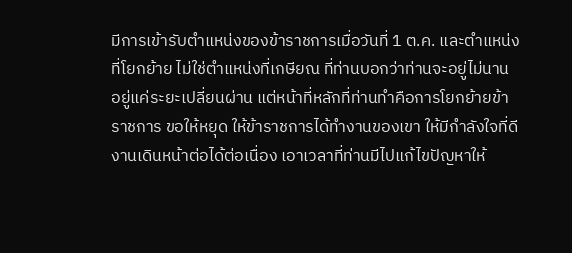มีการเข้ารับตำแหน่งของข้าราชการเมื่อวันที่ 1 ต.ค. และตำแหน่งที่โยกย้าย ไม่ใช่ตำแหน่งที่เกษียณ ที่ท่านบอกว่าท่านจะอยู่ไม่นาน อยู่แค่ระยะเปลี่ยนผ่าน แต่หน้าที่หลักที่ท่านทำคือการโยกย้ายข้าราชการ ขอให้หยุด ให้ข้าราชการได้ทำงานของเขา ให้มีกำลังใจที่ดี งานเดินหน้าต่อได้ต่อเนื่อง เอาเวลาที่ท่านมีไปแก้ไขปัญหาให้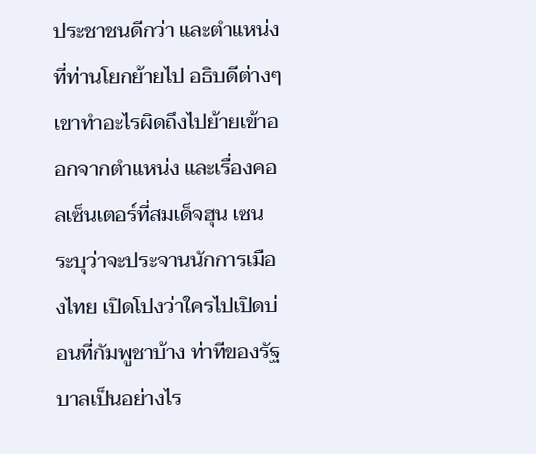ประชาชนดีกว่า และตำแหน่งที่ท่านโยกย้ายไป อธิบดีต่างๆ เขาทำอะไรผิดถึงไปย้ายเข้าออกจากตำแหน่ง และเรื่องคอลเซ็นเตอร์ที่สมเด็จฮุน เซน ระบุว่าจะประจานนักการเมืองไทย เปิดโปงว่าใครไปเปิดบ่อนที่กัมพูชาบ้าง ท่าทีของรัฐบาลเป็นอย่างไร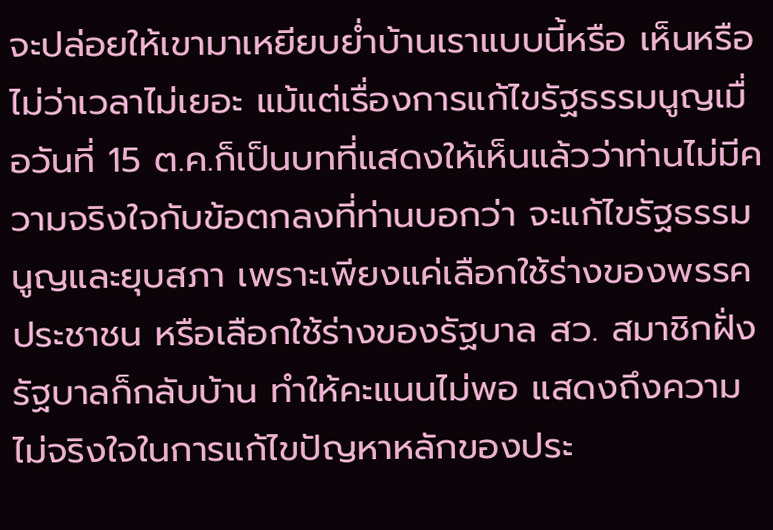จะปล่อยให้เขามาเหยียบย่ำบ้านเราแบบนี้หรือ เห็นหรือไม่ว่าเวลาไม่เยอะ แม้แต่เรื่องการแก้ไขรัฐธรรมนูญเมื่อวันที่ 15 ต.ค.ก็เป็นบทที่แสดงให้เห็นแล้วว่าท่านไม่มีความจริงใจกับข้อตกลงที่ท่านบอกว่า จะแก้ไขรัฐธรรมนูญและยุบสภา เพราะเพียงแค่เลือกใช้ร่างของพรรคประชาชน หรือเลือกใช้ร่างของรัฐบาล สว. สมาชิกฝั่งรัฐบาลก็กลับบ้าน ทำให้คะแนนไม่พอ แสดงถึงความไม่จริงใจในการแก้ไขปัญหาหลักของประ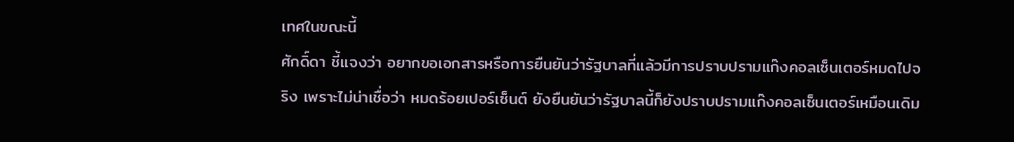เทศในขณะนี้
ศักดิ์ดา ชี้แจงว่า อยากขอเอกสารหรือการยืนยันว่ารัฐบาลที่แล้วมีการปราบปรามแก๊งคอลเซ็นเตอร์หมดไปจริง เพราะไม่น่าเชื่อว่า หมดร้อยเปอร์เซ็นต์ ยังยืนยันว่ารัฐบาลนี้ก็ยังปราบปรามแก๊งคอลเซ็นเตอร์เหมือนเดิม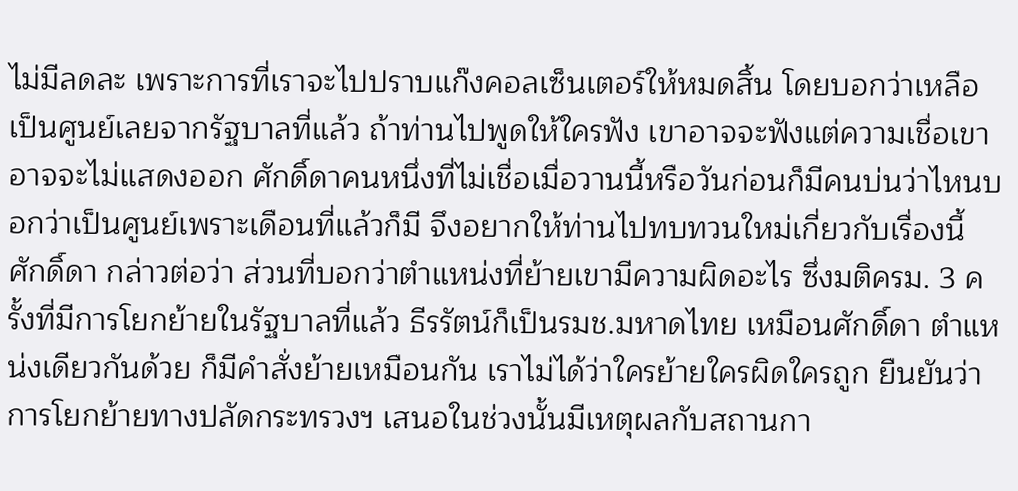ไม่มีลดละ เพราะการที่เราจะไปปราบแก๊งคอลเซ็นเตอร์ให้หมดสิ้น โดยบอกว่าเหลือเป็นศูนย์เลยจากรัฐบาลที่แล้ว ถ้าท่านไปพูดให้ใครฟัง เขาอาจจะฟังแต่ความเชื่อเขาอาจจะไม่แสดงออก ศักดิ์ดาคนหนึ่งที่ไม่เชื่อเมื่อวานนี้หรือวันก่อนก็มีคนบ่นว่าไหนบอกว่าเป็นศูนย์เพราะเดือนที่แล้วก็มี จึงอยากให้ท่านไปทบทวนใหม่เกี่ยวกับเรื่องนี้
ศักดิ์ดา กล่าวต่อว่า ส่วนที่บอกว่าตำแหน่งที่ย้ายเขามีความผิดอะไร ซึ่งมติครม. 3 ครั้งที่มีการโยกย้ายในรัฐบาลที่แล้ว ธีรรัตน์ก็เป็นรมช.มหาดไทย เหมือนศักดิ์ดา ตำแหน่งเดียวกันด้วย ก็มีคำสั่งย้ายเหมือนกัน เราไม่ได้ว่าใครย้ายใครผิดใครถูก ยืนยันว่า การโยกย้ายทางปลัดกระทรวงฯ เสนอในช่วงนั้นมีเหตุผลกับสถานกา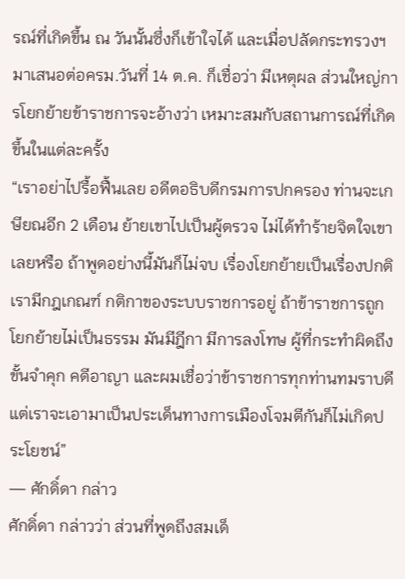รณ์ที่เกิดขึ้น ณ วันนั้นซึ่งก็เข้าใจได้ และเมื่อปลัดกระทรวงฯ มาเสนอต่อครม.วันที่ 14 ต.ค. ก็เชื่อว่า มีเหตุผล ส่วนใหญ่การโยกย้ายข้าราชการจะอ้างว่า เหมาะสมกับสถานการณ์ที่เกิดขึ้นในแต่ละครั้ง
“เราอย่าไปรื้อฟื้นเลย อดีตอธิบดีกรมการปกครอง ท่านจะเกษียณอีก 2 เดือน ย้ายเขาไปเป็นผู้ตรวจ ไม่ได้ทำร้ายจิตใจเขาเลยหรือ ถ้าพูดอย่างนี้มันก็ไม่จบ เรื่องโยกย้ายเป็นเรื่องปกติ เรามีกฎเกณฑ์ กติกาของระบบราชการอยู่ ถ้าข้าราชการถูกโยกย้ายไม่เป็นธรรม มันมีฎีกา มีการลงโทษ ผู้ที่กระทำผิดถึงขั้นจำคุก คดีอาญา และผมเชื่อว่าข้าราชการทุกท่านทมราบดี แต่เราจะเอามาเป็นประเด็นทางการเมืองโจมตีกันก็ไม่เกิดประโยชน์”
— ศักดิ์ดา กล่าว
ศักดิ์ดา กล่าวว่า ส่วนที่พูดถึงสมเด็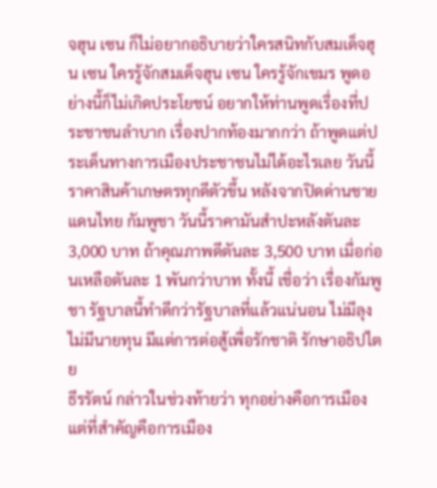จฮุน เซน ก็ไม่อยากอธิบายว่าใครสนิทกับสมเด็จฮุน เซน ใครรู้จักสมเด็จฮุน เซน ใครรู้จักเขมร พูดอย่างนี้ก็ไม่เกิดประโยชน์ อยากให้ท่านพูดเรื่องที่ประชาชนลำบาก เรื่องปากท้องมากกว่า ถ้าพูดแต่ประเด็นทางการเมืองประชาชนไม่ได้อะไรเลย วันนี้ราคาสินค้าเกษตรทุกดีตัวขึ้น หลังจากปิดด่านชายแดนไทย กัมพูชา วันนี้ราคามันสำปะหลังตันละ 3,000 บาท ถ้าคุณภาพดีตันละ 3,500 บาท เมื่อก่อนเหลือตันละ 1 พันกว่าบาท ทั้งนี้ เชื่อว่า เรื่องกัมพูชา รัฐบาลนี้ทำดีกว่ารัฐบาลที่แล้วแน่นอน ไม่มีลุง ไม่มีนายทุน มีแต่การต่อสู้เพื่อรักชาติ รักษาอธิปไตย
ธีรรัตน์ กล่าวในช่วงท้ายว่า ทุกอย่างคือการเมือง แต่ที่สำคัญคือการเมือง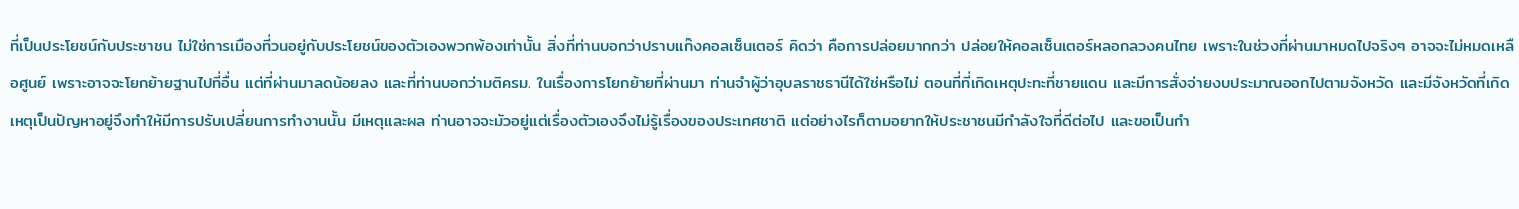ที่เป็นประโยชน์กับประชาชน ไม่ใช่การเมืองที่วนอยู่กับประโยชน์ของตัวเองพวกพ้องเท่านั้น สิ่งที่ท่านบอกว่าปราบแก๊งคอลเซ็นเตอร์ คิดว่า คือการปล่อยมากกว่า ปล่อยให้คอลเซ็นเตอร์หลอกลวงคนไทย เพราะในช่วงที่ผ่านมาหมดไปจริงๆ อาจจะไม่หมดเหลือศูนย์ เพราะอาจจะโยกย้ายฐานไปที่อื่น แต่ที่ผ่านมาลดน้อยลง และที่ท่านบอกว่ามติครม. ในเรื่องการโยกย้ายที่ผ่านมา ท่านจำผู้ว่าอุบลราชธานีได้ใช่หรือไม่ ตอนที่ที่เกิดเหตุปะทะที่ชายแดน และมีการสั่งจ่ายงบประมาณออกไปตามจังหวัด และมีจังหวัดที่เกิดเหตุเป็นปัญหาอยู่จึงทำให้มีการปรับเปลี่ยนการทำงานนั้น มีเหตุและผล ท่านอาจจะมัวอยู่แต่เรื่องตัวเองจึงไม่รู้เรื่องของประเทศชาติ แต่อย่างไรก็ตามอยากให้ประชาชนมีกำลังใจที่ดีต่อไป และขอเป็นกำ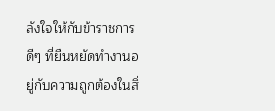ลังใจให้กับข้าราชการดีๆ ที่ยืนหยัดทำงานอยู่กับความถูกต้องในสิ่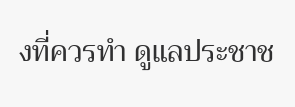งที่ควรทำ ดูแลประชาช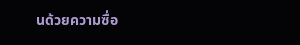นด้วยความซื่อ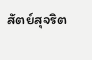สัตย์สุจริต